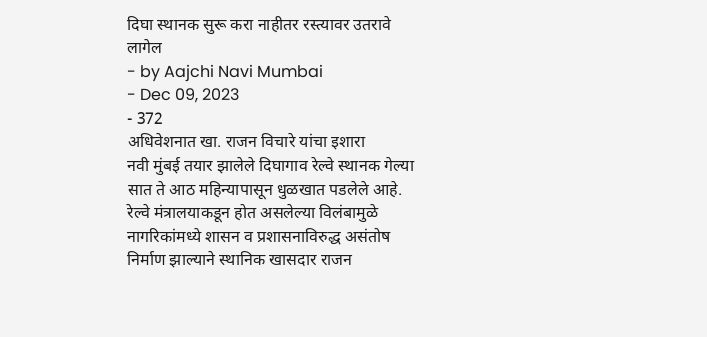दिघा स्थानक सुरू करा नाहीतर रस्त्यावर उतरावे लागेल
- by Aajchi Navi Mumbai
- Dec 09, 2023
- 372
अधिवेशनात खा. राजन विचारे यांचा इशारा
नवी मुंबई तयार झालेले दिघागाव रेल्वे स्थानक गेल्या सात ते आठ महिन्यापासून धुळखात पडलेले आहे. रेल्वे मंत्रालयाकडून होत असलेल्या विलंबामुळे नागरिकांमध्ये शासन व प्रशासनाविरुद्ध असंतोष निर्माण झाल्याने स्थानिक खासदार राजन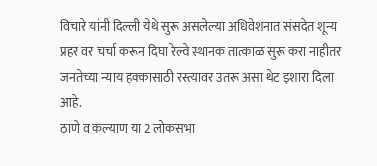विचारे यांनी दिल्ली येथे सुरू असलेल्या अधिवेशनात संसदेत शून्य प्रहर वर चर्चा करून दिघा रेल्वे स्थानक तात्काळ सुरू करा नाहीतर जनतेच्या न्याय हक्कासाठी रस्त्यावर उतरू असा थेट इशारा दिला आहे.
ठाणे व कल्याण या 2 लोकसभा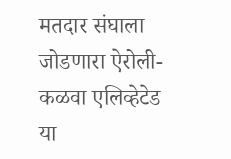मतदार संघाला जोडणारा ऐरोली-कळवा एलिव्हेटेड या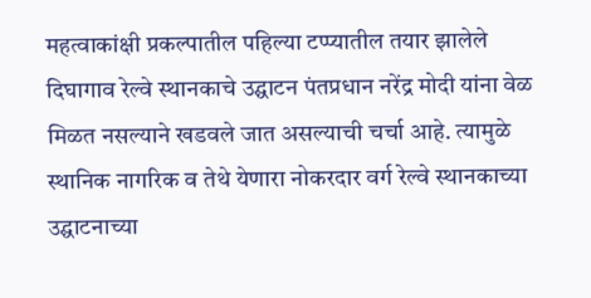महत्वाकांक्षी प्रकल्पातील पहिल्या टप्प्यातील तयार झालेले दिघागाव रेल्वे स्थानकाचे उद्घाटन पंतप्रधान नरेंद्र मोदी यांना वेळ मिळत नसल्याने खडवले जात असल्याची चर्चा आहे. त्यामुळे स्थानिक नागरिक व तेथे येणारा नोकरदार वर्ग रेल्वे स्थानकाच्या उद्घाटनाच्या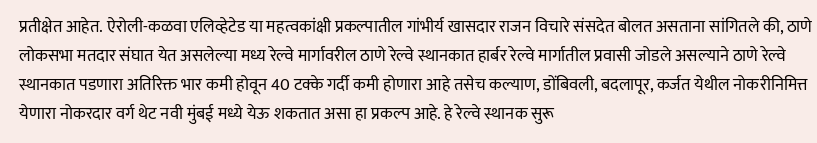प्रतीक्षेत आहेत. ऐरोली-कळवा एलिव्हेटेड या महत्वकांक्षी प्रकल्पातील गांभीर्य खासदार राजन विचारे संसदेत बोलत असताना सांगितले की, ठाणे लोकसभा मतदार संघात येत असलेल्या मध्य रेल्वे मार्गावरील ठाणे रेल्वे स्थानकात हार्बर रेल्वे मार्गातील प्रवासी जोडले असल्याने ठाणे रेल्वे स्थानकात पडणारा अतिरिक्त भार कमी होवून 40 टक्के गर्दी कमी होणारा आहे तसेच कल्याण, डोंबिवली, बदलापूर, कर्जत येथील नोकरीनिमित्त येणारा नोकरदार वर्ग थेट नवी मुंबई मध्ये येऊ शकतात असा हा प्रकल्प आहे. हे रेल्वे स्थानक सुरू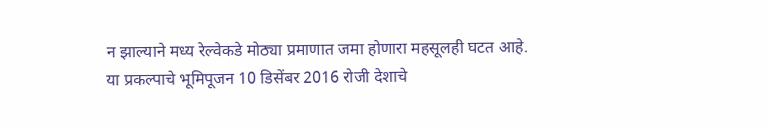न झाल्याने मध्य रेल्वेकडे मोठ्या प्रमाणात जमा होणारा महसूलही घटत आहे.
या प्रकल्पाचे भूमिपूजन 10 डिसेंबर 2016 रोजी देशाचे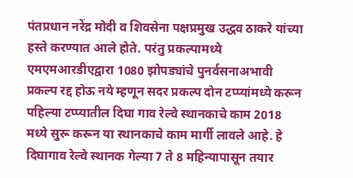पंतप्रधान नरेंद्र मोदी व शिवसेना पक्षप्रमुख उद्धव ठाकरे यांच्या हस्ते करण्यात आले होते. परंतु प्रकल्पामध्ये एमएमआरडीएद्वारा 1080 झोपड्यांचे पुनर्वसनाअभावी प्रकल्प रद्द होऊ नये म्हणून सदर प्रकल्प दोन टप्प्यांमध्ये करून पहिल्या टप्प्यातील दिघा गाव रेल्वे स्थानकाचे काम 2018 मध्ये सुरू करून या स्थानकाचे काम मार्गी लावले आहे. हे दिघागाव रेल्वे स्थानक गेल्या 7 ते 8 महिन्यापासून तयार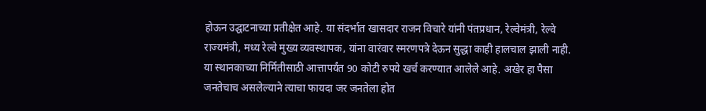होऊन उद्घाटनाच्या प्रतीक्षेत आहे. या संदर्भात खासदार राजन विचारे यांनी पंतप्रधान, रेल्वेमंत्री, रेल्वे राज्यमंत्री, मध्य रेल्वे मुख्य व्यवस्थापक, यांना वारंवार स्मरणपत्रे देऊन सुद्धा काही हालचाल झाली नाही. या स्थानकाच्या निर्मितीसाठी आत्तापर्यंत 90 कोटी रुपये खर्च करण्यात आलेले आहे. अखेर हा पैसा जनतेचाच असलेल्याने त्याचा फायदा जर जनतेला होत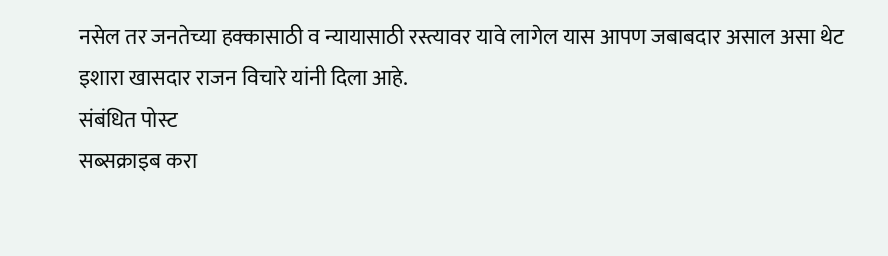नसेल तर जनतेच्या हक्कासाठी व न्यायासाठी रस्त्यावर यावे लागेल यास आपण जबाबदार असाल असा थेट इशारा खासदार राजन विचारे यांनी दिला आहे.
संबंधित पोस्ट
सब्सक्राइब करा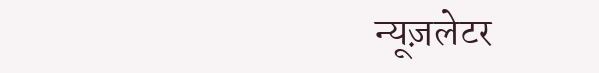न्यूज़लेटर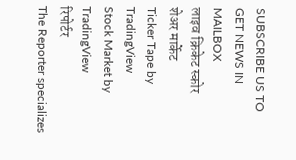SUBSCRIBE US TO GET NEWS IN MAILBOX
लाइव क्रिकेट स्कोर
शेअर मार्केट
Ticker Tape by TradingView
Stock Market by TradingView
रिपोर्टर
The Reporter specializes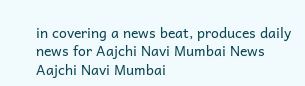in covering a news beat, produces daily news for Aajchi Navi Mumbai News
Aajchi Navi Mumbai